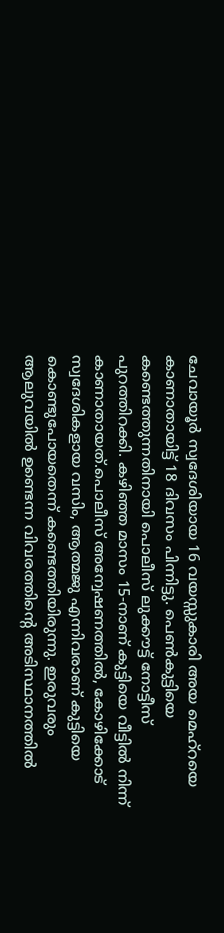ചേവായൂർ സ്വദേശിയായ 16 വയസ്സുകാരി അയ മെഹ്റയെ കാണാതായിട്ട് 18 ദിവസം പിന്നിട്ടു. പെൺകുട്ടിയെ കണ്ടെത്തുന്നതിനായി പൊലീസ് ലുക്കൗട്ട് നോട്ടീസ് പുറത്തിറക്കി. കഴിഞ്ഞ മാസം 15-നാണ് കുട്ടിയെ വീട്ടിൽ നിന്ന് കാണാതായത്.പൊലീസ് അന്വേഷണത്തിൽ, കോഴിക്കോട് സ്വദേശികളായ വസിം, ആത്മജു എന്നിവരാണ് കുട്ടിയെ കൊണ്ടുപോയതെന്ന് കണ്ടെത്തിയിരുന്നു. ഇരുവരും ആലുവയിൽ ഉണ്ടെന്ന വിവരത്തിന്റെ അടിസ്ഥാനത്തിൽ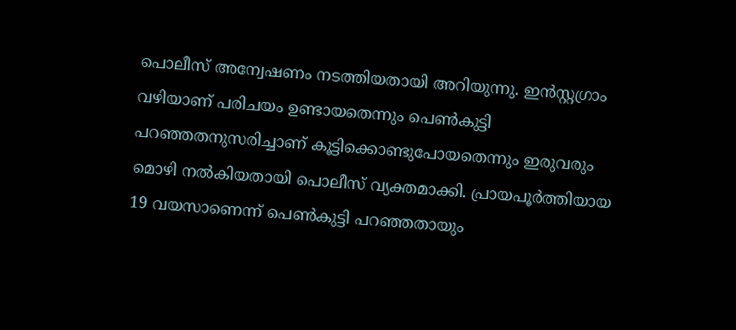പൊലീസ് അന്വേഷണം നടത്തിയതായി അറിയുന്നു. ഇൻസ്റ്റഗ്രാം വഴിയാണ് പരിചയം ഉണ്ടായതെന്നും പെൺകുട്ടി പറഞ്ഞതനുസരിച്ചാണ് കൂട്ടിക്കൊണ്ടുപോയതെന്നും ഇരുവരും മൊഴി നൽകിയതായി പൊലീസ് വ്യക്തമാക്കി. പ്രായപൂർത്തിയായ 19 വയസാണെന്ന് പെൺകുട്ടി പറഞ്ഞതായും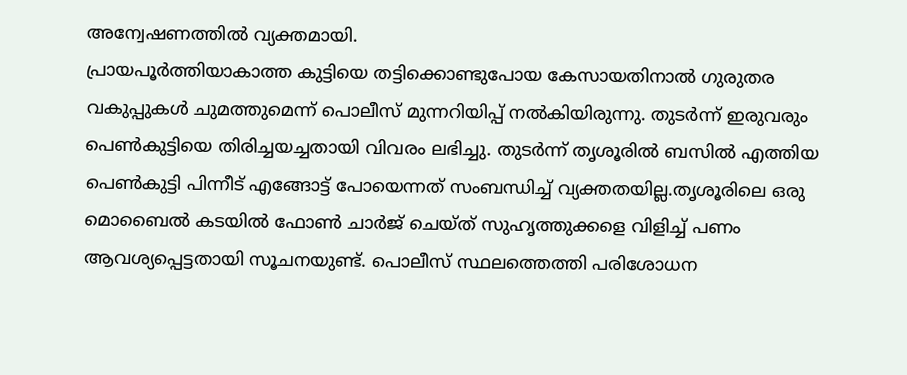അന്വേഷണത്തിൽ വ്യക്തമായി.
പ്രായപൂർത്തിയാകാത്ത കുട്ടിയെ തട്ടിക്കൊണ്ടുപോയ കേസായതിനാൽ ഗുരുതര വകുപ്പുകൾ ചുമത്തുമെന്ന് പൊലീസ് മുന്നറിയിപ്പ് നൽകിയിരുന്നു. തുടർന്ന് ഇരുവരും പെൺകുട്ടിയെ തിരിച്ചയച്ചതായി വിവരം ലഭിച്ചു. തുടർന്ന് തൃശൂരിൽ ബസിൽ എത്തിയ പെൺകുട്ടി പിന്നീട് എങ്ങോട്ട് പോയെന്നത് സംബന്ധിച്ച് വ്യക്തതയില്ല.തൃശൂരിലെ ഒരു മൊബൈൽ കടയിൽ ഫോൺ ചാർജ് ചെയ്ത് സുഹൃത്തുക്കളെ വിളിച്ച് പണം ആവശ്യപ്പെട്ടതായി സൂചനയുണ്ട്. പൊലീസ് സ്ഥലത്തെത്തി പരിശോധന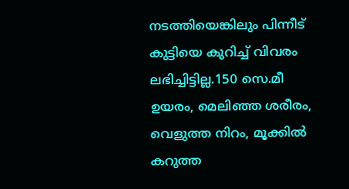നടത്തിയെങ്കിലും പിന്നീട് കുട്ടിയെ കുറിച്ച് വിവരം ലഭിച്ചിട്ടില്ല.150 സെ.മീ ഉയരം, മെലിഞ്ഞ ശരീരം, വെളുത്ത നിറം, മൂക്കിൽ കറുത്ത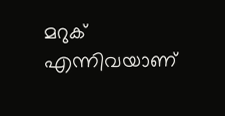മറുക് എന്നിവയാണ്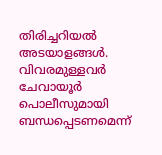തിരിച്ചറിയൽ അടയാളങ്ങൾ. വിവരമുള്ളവർ ചേവായൂർ പൊലീസുമായി ബന്ധപ്പെടണമെന്ന്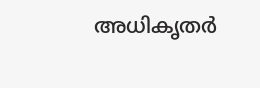അധികൃതർ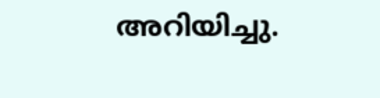അറിയിച്ചു.